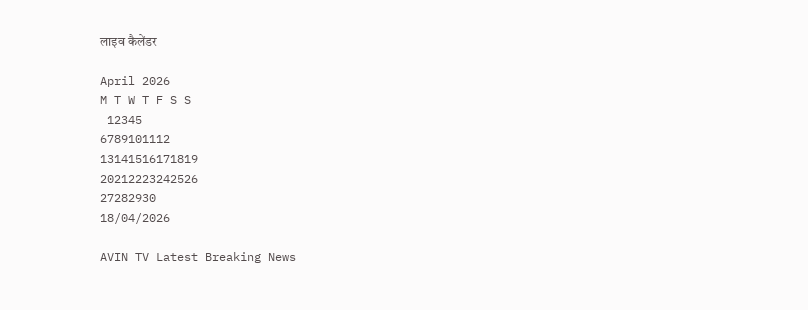लाइव कैलेंडर

April 2026
M T W T F S S
 12345
6789101112
13141516171819
20212223242526
27282930
18/04/2026

AVIN TV Latest Breaking News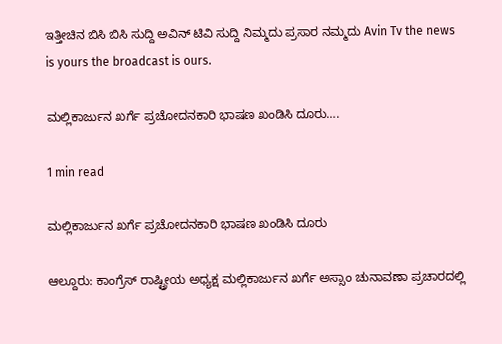ಇತ್ತೀಚಿನ ಬಿಸಿ ಬಿಸಿ ಸುದ್ದಿ ಅವಿನ್ ಟಿವಿ ಸುದ್ದಿ ನಿಮ್ಮದು ಪ್ರಸಾರ ನಮ್ಮದು Avin Tv the news is yours the broadcast is ours.

ಮಲ್ಲಿಕಾರ್ಜುನ ಖರ್ಗೆ ಪ್ರಚೋದನಕಾರಿ ಭಾಷಣ ಖಂಡಿಸಿ ದೂರು….

1 min read

ಮಲ್ಲಿಕಾರ್ಜುನ ಖರ್ಗೆ ಪ್ರಚೋದನಕಾರಿ ಭಾಷಣ ಖಂಡಿಸಿ ದೂರು

ಆಲ್ದೂರು: ಕಾಂಗ್ರೆಸ್ ರಾಷ್ಟ್ರೀಯ ಅಧ್ಯಕ್ಷ ಮಲ್ಲಿಕಾರ್ಜುನ ಖರ್ಗೆ ಅಸ್ಸಾಂ ಚುನಾವಣಾ ಪ್ರಚಾರದಲ್ಲಿ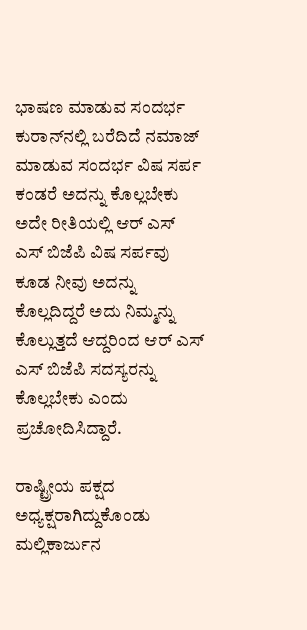ಭಾಷಣ ಮಾಡುವ ಸಂದರ್ಭ ಕುರಾನ್‌ನಲ್ಲಿ ಬರೆದಿದೆ ನಮಾಜ್ ಮಾಡುವ ಸಂದರ್ಭ ವಿಷ ಸರ್ಪ ಕಂಡರೆ ಅದನ್ನು ಕೊಲ್ಲಬೇಕು ಅದೇ ರೀತಿಯಲ್ಲಿ ಆರ್ ಎಸ್ ಎಸ್ ಬಿಜೆಪಿ ವಿಷ ಸರ್ಪವು ಕೂಡ ನೀವು ಅದನ್ನು ಕೊಲ್ಲದಿದ್ದರೆ ಅದು ನಿಮ್ಮನ್ನು ಕೊಲ್ಲುತ್ತದೆ ಆದ್ದರಿಂದ ಆರ್ ಎಸ್ ಎಸ್ ಬಿಜೆಪಿ ಸದಸ್ಯರನ್ನು ಕೊಲ್ಲಬೇಕು ಎಂದು ಪ್ರಚೋದಿಸಿದ್ದಾರೆ.

ರಾಷ್ಟ್ರೀಯ ಪಕ್ಷದ ಅಧ್ಯಕ್ಷರಾಗಿದ್ದುಕೊಂಡು ಮಲ್ಲಿಕಾರ್ಜುನ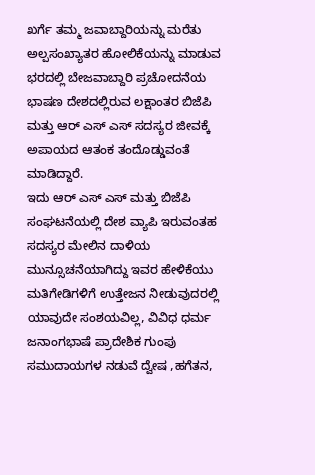ಖರ್ಗೆ ತಮ್ಮ ಜವಾಬ್ದಾರಿಯನ್ನು ಮರೆತು ಅಲ್ಪಸಂಖ್ಯಾತರ ಹೋಲಿಕೆಯನ್ನು ಮಾಡುವ ಭರದಲ್ಲಿ ಬೇಜವಾಬ್ದಾರಿ ಪ್ರಚೋದನೆಯ ಭಾಷಣ ದೇಶದಲ್ಲಿರುವ ಲಕ್ಷಾಂತರ ಬಿಜೆಪಿ ಮತ್ತು ಆರ್ ಎಸ್ ಎಸ್ ಸದಸ್ಯರ ಜೀವಕ್ಕೆ ಅಪಾಯದ ಆತಂಕ ತಂದೊಡ್ಡುವಂತೆ ಮಾಡಿದ್ದಾರೆ.
ಇದು ಆರ್ ಎಸ್ ಎಸ್ ಮತ್ತು ಬಿಜೆಪಿ ಸಂಘಟನೆಯಲ್ಲಿ ದೇಶ ವ್ಯಾಪಿ ಇರುವಂತಹ ಸದಸ್ಯರ ಮೇಲಿನ ದಾಳಿಯ ಮುನ್ಸೂಚನೆಯಾಗಿದ್ದು ಇವರ ಹೇಳಿಕೆಯು ಮತಿಗೇಡಿಗಳಿಗೆ ಉತ್ತೇಜನ ನೀಡುವುದರಲ್ಲಿ ಯಾವುದೇ ಸಂಶಯವಿಲ್ಲ, ವಿವಿಧ ಧರ್ಮ ಜನಾಂಗಭಾಷೆ ಪ್ರಾದೇಶಿಕ ಗುಂಪು ಸಮುದಾಯಗಳ ನಡುವೆ ದ್ವೇಷ ,ಹಗೆತನ,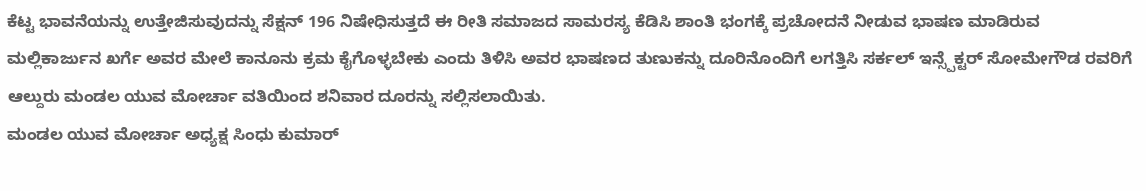ಕೆಟ್ಟ ಭಾವನೆಯನ್ನು ಉತ್ತೇಜಿಸುವುದನ್ನು ಸೆಕ್ಷನ್ 196 ನಿಷೇಧಿಸುತ್ತದೆ ಈ ರೀತಿ ಸಮಾಜದ ಸಾಮರಸ್ಯ ಕೆಡಿಸಿ ಶಾಂತಿ ಭಂಗಕ್ಕೆ ಪ್ರಚೋದನೆ ನೀಡುವ ಭಾಷಣ ಮಾಡಿರುವ ಮಲ್ಲಿಕಾರ್ಜುನ ಖರ್ಗೆ ಅವರ ಮೇಲೆ ಕಾನೂನು ಕ್ರಮ ಕೈಗೊಳ್ಳಬೇಕು ಎಂದು ತಿಳಿಸಿ ಅವರ ಭಾಷಣದ ತುಣುಕನ್ನು ದೂರಿನೊಂದಿಗೆ ಲಗತ್ತಿಸಿ ಸರ್ಕಲ್ ಇನ್ಸ್ಪೆಕ್ಟರ್ ಸೋಮೇಗೌಡ ರವರಿಗೆ ಆಲ್ದುರು ಮಂಡಲ ಯುವ ಮೋರ್ಚಾ ವತಿಯಿಂದ ಶನಿವಾರ ದೂರನ್ನು ಸಲ್ಲಿಸಲಾಯಿತು.
ಮಂಡಲ ಯುವ ಮೋರ್ಚಾ ಅಧ್ಯಕ್ಷ ಸಿಂಧು ಕುಮಾರ್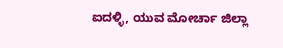ಐದಳ್ಳಿ, ಯುವ ಮೋರ್ಚಾ ಜಿಲ್ಲಾ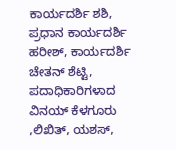ಕಾರ್ಯದರ್ಶಿ ಶಶಿ, ಪ್ರಧಾನ ಕಾರ್ಯದರ್ಶಿ ಹರೀಶ್, ಕಾರ್ಯದರ್ಶಿ ಚೇತನ್ ಶೆಟ್ಟಿ, ಪದಾಧಿಕಾರಿಗಳಾದ ವಿನಯ್ ಕೆಳಗೂರು ,ಲಿಖಿತ್, ಯಶಸ್,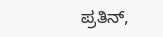ಪ್ರತಿನ್,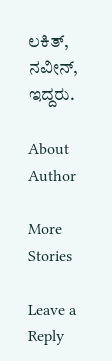ಲಕಿತ್, ನವೀನ್, ಇದ್ದರು.

About Author

More Stories

Leave a Reply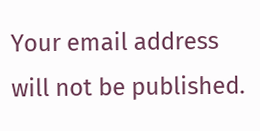Your email address will not be published.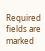Required fields are marked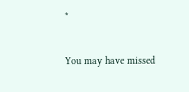*

You may have missed